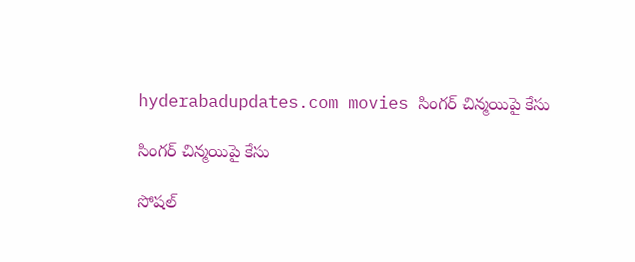hyderabadupdates.com movies సింగర్ చిన్మ‌యిపై కేసు

సింగర్ చిన్మ‌యిపై కేసు

సోష‌ల్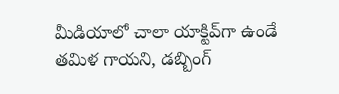మీడియాలో చాలా యాక్టివ్‌గా ఉండే త‌మిళ గాయ‌ని, డ‌బ్బింగ్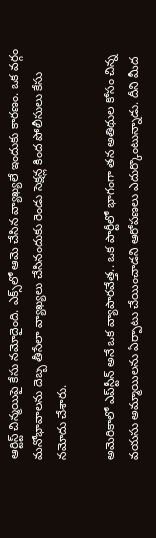ఆర్టిస్ట్ చిన్మ‌యిపై కేసు న‌మోదైంది. ఎక్స్‌లో ఆమె చేసిన వ్యాఖ్య‌లే ఇందుకు కార‌ణం. ఒక వ‌ర్గం మ‌నోభావాల‌ను దెబ్బ తీసేలా వ్యాఖ్య‌లు చేసినందుకు రెండు సెక్ష‌న్ల కింద పోలీసులు కేసు న‌మోదు చేశారు.

అమెరికాలో ఎప్‌స్టీన్ అనే ఒక వ్యాపార‌వేత్త.. ఒక పార్టీలో భాగంగా త‌న అతిథుల కోసం చిన్న వ‌య‌సు అమ్మాయిలను ఏర్పాటు చేయించాడ‌ని ఆరోప‌ణ‌లు ఎదుర్కొంటున్నాడు. దీని మీద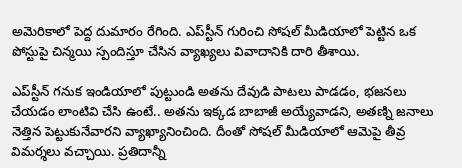అమెరికాలో పెద్ద దుమారం రేగింది. ఎప్‌స్టీన్ గురించి సోష‌ల్ మీడియాలో పెట్టిన ఒక పోస్టుపై చిన్మ‌యి స్పందిస్తూ చేసిన వ్యాఖ్య‌లు వివాదానికి దారి తీశాయి.

ఎప్‌స్టీన్ గ‌నుక ఇండియాలో పుట్టుండి అతను దేవుడి పాట‌లు పాడ‌డం, భ‌జ‌న‌లు చేయ‌డం లాంటివి చేసి ఉంటే.. అత‌ను ఇక్క‌డ బాబాజీ అయ్యేవాడ‌ని, అత‌ణ్ని జ‌నాలు నెత్తిన పెట్టుకునేవార‌ని వ్యాఖ్యానించింది. దీంతో సోష‌ల్ మీడియాలో ఆమెపై తీవ్ర విమ‌ర్శ‌లు వ‌చ్చాయి. ప్ర‌తిదాన్నీ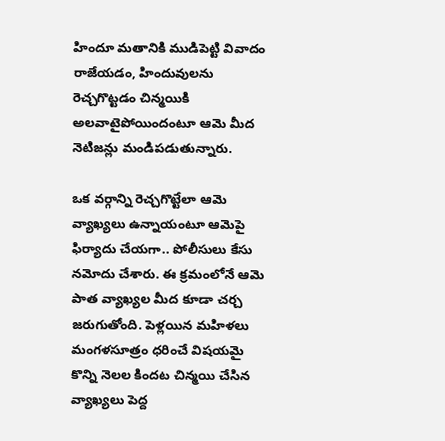హిందూ మ‌తానికి ముడిపెట్టి వివాదం రాజేయ‌డం, హిందువుల‌ను రెచ్చ‌గొట్ట‌డం చిన్మ‌యికి అల‌వాటైపోయిందంటూ ఆమె మీద నెటిజ‌న్లు మండిప‌డుతున్నారు.

ఒక వ‌ర్గాన్ని రెచ్చ‌గొట్టేలా ఆమె వ్యాఖ్యలు ఉన్నాయంటూ ఆమెపై ఫిర్యాదు చేయ‌గా.. పోలీసులు కేసు న‌మోదు చేశారు. ఈ క్ర‌మంలోనే ఆమె పాత వ్యాఖ్య‌ల మీద కూడా చ‌ర్చ జ‌రుగుతోంది. పెళ్ల‌యిన మ‌హిళ‌లు మంగ‌ళ‌సూత్రం ధ‌రించే విష‌య‌మై కొన్ని నెల‌ల కింద‌ట చిన్మ‌యి చేసిన వ్యాఖ్య‌లు పెద్ద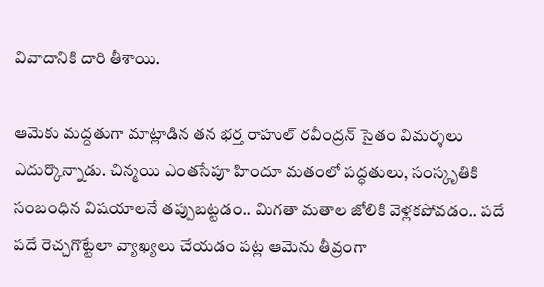వివాదానికి దారి తీశాయి.

ఆమెకు మ‌ద్ద‌తుగా మాట్లాడిన త‌న భ‌ర్త రాహుల్ ర‌వీంద్ర‌న్ సైతం విమ‌ర్శ‌లు ఎదుర్కొన్నాడు. చిన్మయి ఎంత‌సేపూ హిందూ మ‌తంలో ప‌ద్ధ‌తులు, సంస్కృతికి సంబంధిన‌ విష‌యాల‌నే త‌ప్పుబ‌ట్ట‌డం.. మిగ‌తా మ‌తాల జోలికి వెళ్ల‌క‌పోవ‌డం.. ప‌దే ప‌దే రెచ్చ‌గొట్టేలా వ్యాఖ్య‌లు చేయ‌డం ప‌ట్ల ఆమెను తీవ్రంగా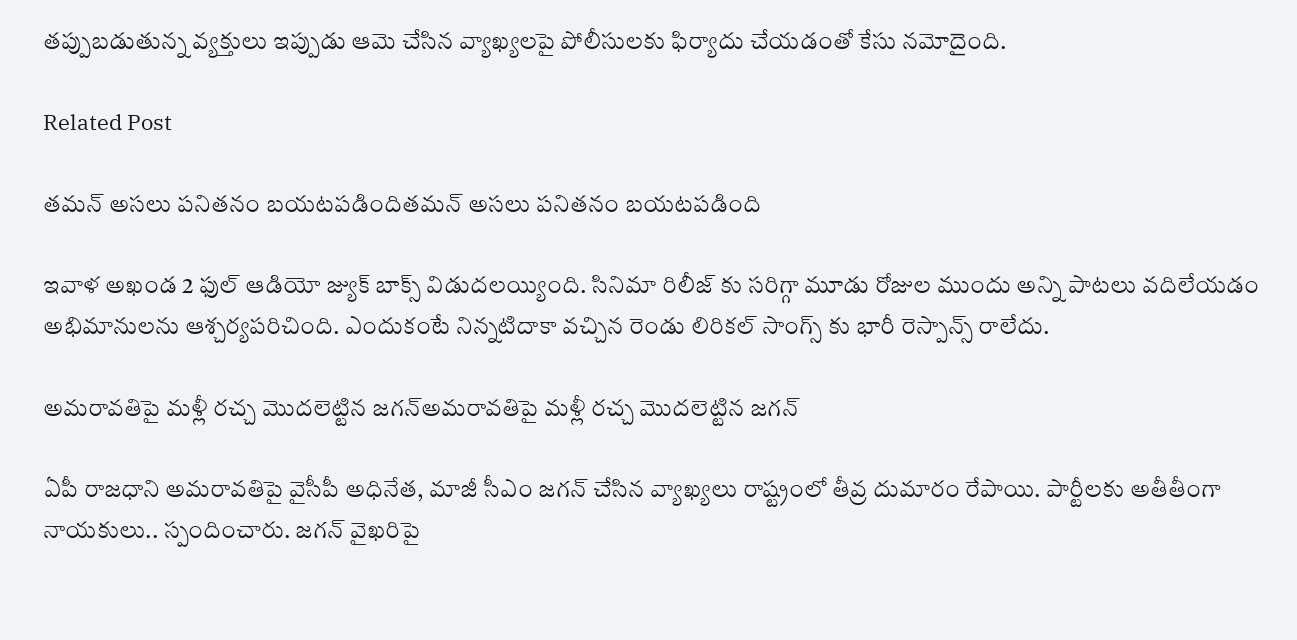త‌ప్పుబ‌డుతున్న వ్య‌క్తులు ఇప్పుడు ఆమె చేసిన వ్యాఖ్య‌ల‌పై పోలీసుల‌కు ఫిర్యాదు చేయ‌డంతో కేసు న‌మోదైంది.

Related Post

తమన్ అసలు పనితనం బయటపడిందితమన్ అసలు పనితనం బయటపడింది

ఇవాళ అఖండ 2 ఫుల్ ఆడియో జ్యుక్ బాక్స్ విడుదలయ్యింది. సినిమా రిలీజ్ కు సరిగ్గా మూడు రోజుల ముందు అన్ని పాటలు వదిలేయడం అభిమానులను ఆశ్చర్యపరిచింది. ఎందుకంటే నిన్నటిదాకా వచ్చిన రెండు లిరికల్ సాంగ్స్ కు భారీ రెస్పాన్స్ రాలేదు.

అమ‌రావతిపై మళ్లీ రచ్చ మొదలెట్టిన జగన్అమ‌రావతిపై మళ్లీ రచ్చ మొదలెట్టిన జగన్

ఏపీ రాజ‌ధాని అమ‌రావ‌తిపై వైసీపీ అధినేత‌, మాజీ సీఎం జ‌గ‌న్ చేసిన వ్యాఖ్య‌లు రాష్ట్రంలో తీవ్ర దుమారం రేపాయి. పార్టీల‌కు అతీతీంగా నాయ‌కులు.. స్పందించారు. జ‌గ‌న్ వైఖ‌రిపై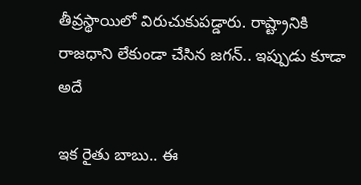తీవ్ర‌స్థాయిలో విరుచుకుపడ్డారు. రాష్ట్రానికి రాజ‌ధాని లేకుండా చేసిన జ‌గ‌న్‌.. ఇప్పుడు కూడా అదే

ఇక‌ రైతు బాబు.. ఈ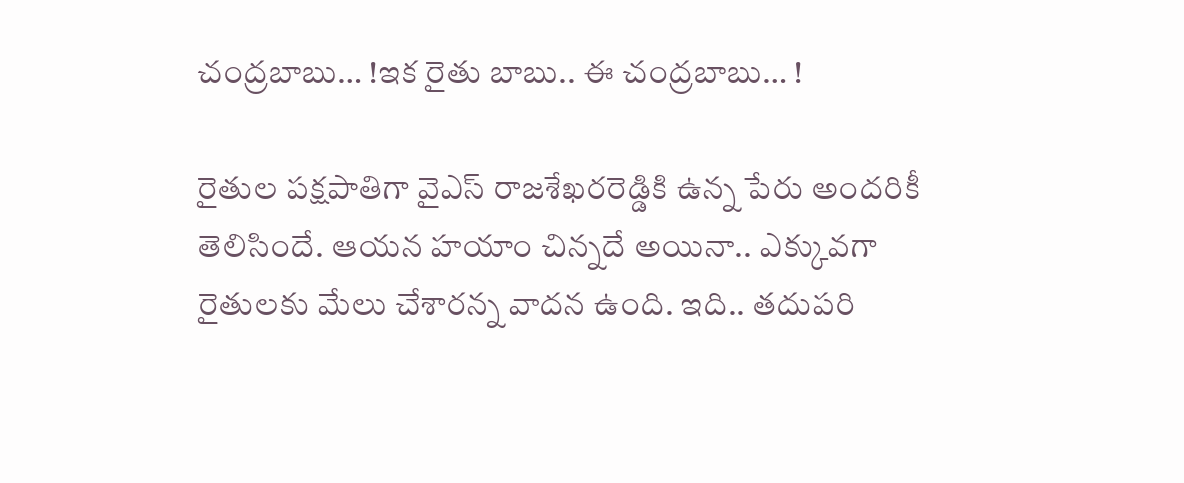చంద్ర‌బాబు… !ఇక‌ రైతు బాబు.. ఈ చంద్ర‌బాబు… !

రైతుల ప‌క్ష‌పాతిగా వైఎస్ రాజ‌శేఖ‌ర‌రెడ్డికి ఉన్న పేరు అంద‌రికీ తెలిసిందే. ఆయ‌న హ‌యాం చిన్న‌దే అయినా.. ఎక్కువ‌గా రైతుల‌కు మేలు చేశార‌న్న వాద‌న ఉంది. ఇది.. త‌దుప‌రి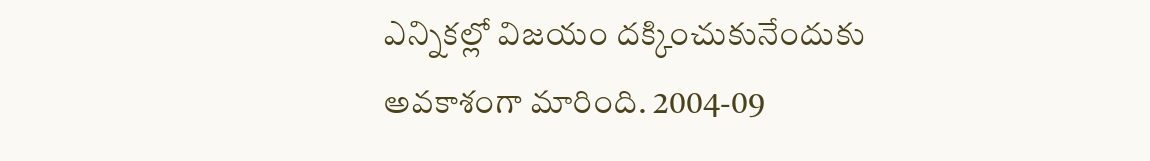ఎన్నిక‌ల్లో విజ‌యం ద‌క్కించుకునేందుకు అవ‌కాశంగా మారింది. 2004-09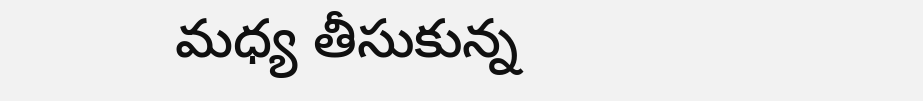మ‌ధ్య తీసుకున్న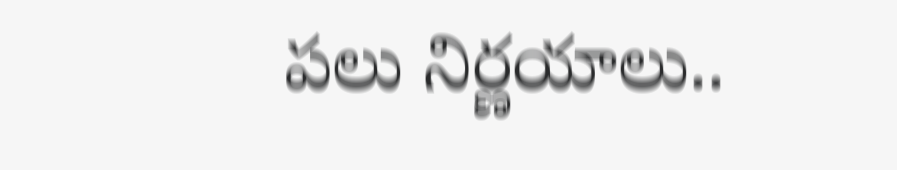ప‌లు నిర్ణ‌యాలు..